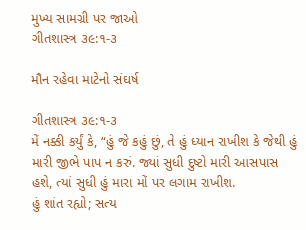મુખ્ય સામગ્રી પર જાઓ
ગીતશાસ્ત્ર ૩૯:૧-૩

મૌન રહેવા માટેનો સંઘર્ષ

ગીતશાસ્ત્ર ૩૯:૧-૩
મેં નક્કી કર્યું કે, “હું જે કહું છું, તે હું ધ્યાન રાખીશ કે જેથી હું મારી જીભે પાપ ન કરું. જ્યાં સુધી દુષ્ટો મારી આસપાસ હશે, ત્યાં સુધી હું મારા મોં પર લગામ રાખીશ.
હું શાંત રહ્યો; સત્ય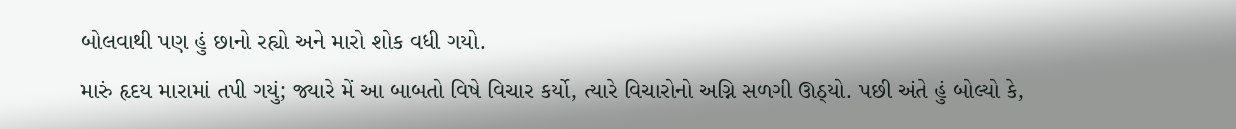બોલવાથી પણ હું છાનો રહ્યો અને મારો શોક વધી ગયો.
મારું હૃદય મારામાં તપી ગયું; જ્યારે મેં આ બાબતો વિષે વિચાર કર્યો, ત્યારે વિચારોનો અગ્નિ સળગી ઊઠ્યો. પછી અંતે હું બોલ્યો કે,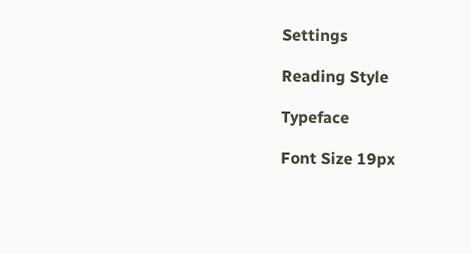Settings

Reading Style

Typeface

Font Size 19px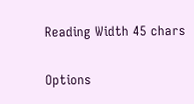Reading Width 45 chars

Options